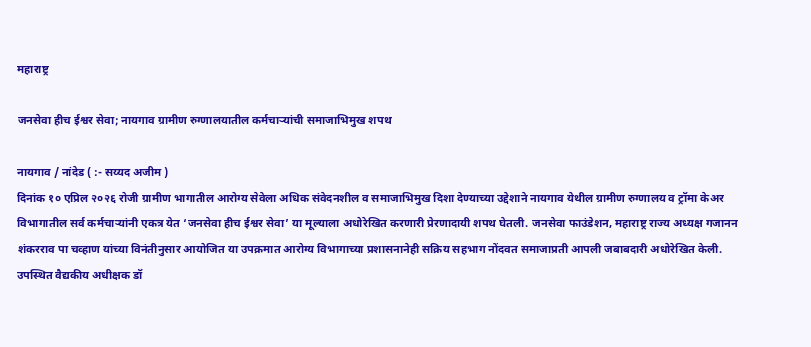महाराष्ट्र

जनसेवा हीच ईश्वर सेवा; नायगाव ग्रामीण रुग्णालयातील कर्मचाऱ्यांची समाजाभिमुख शपथ

नायगाव / नांदेड ( :- सय्यद अजीम )
दिनांक १० एप्रिल २०२६ रोजी ग्रामीण भागातील आरोग्य सेवेला अधिक संवेदनशील व समाजाभिमुख दिशा देण्याच्या उद्देशाने नायगाव येथील ग्रामीण रुग्णालय व ट्रॉमा केअर विभागातील सर्व कर्मचाऱ्यांनी एकत्र येत ‘जनसेवा हीच ईश्वर सेवा’ या मूल्याला अधोरेखित करणारी प्रेरणादायी शपथ घेतली. जनसेवा फाउंडेशन, महाराष्ट्र राज्य अध्यक्ष गजानन शंकरराव पा चव्हाण यांच्या विनंतीनुसार आयोजित या उपक्रमात आरोग्य विभागाच्या प्रशासनानेही सक्रिय सहभाग नोंदवत समाजाप्रती आपली जबाबदारी अधोरेखित केली.
उपस्थित वैद्यकीय अधीक्षक डॉ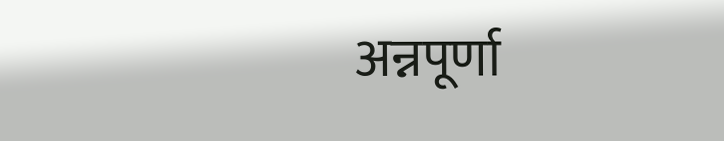अन्नपूर्णा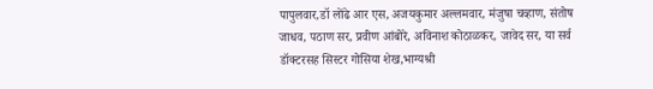पापुलवार,डॉ लोंढे आर एस, अजयकुमार अल्लमवार, मंजुषा चव्हाण, संतोष जाधव, पठाण सर, प्रवीण आंबोरे, अविनाश कोठाळकर, जावेद सर, या सर्व डॉक्टरसह सिस्टर गोसिया शेख,भाग्यश्री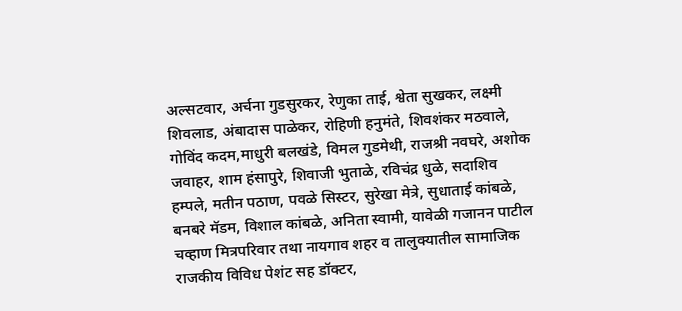अल्सटवार, अर्चना गुडसुरकर, रेणुका ताई, श्वेता सुखकर, लक्ष्मी शिवलाड, अंबादास पाळेकर, रोहिणी हनुमंते, शिवशंकर मठवाले, गोविंद कदम,माधुरी बलखंडे, विमल गुडमेथी, राजश्री नवघरे, अशोक जवाहर, शाम हंसापुरे, शिवाजी भुताळे, रविचंद्र धुळे, सदाशिव हम्पले, मतीन पठाण, पवळे सिस्टर, सुरेखा मेत्रे, सुधाताई कांबळे, बनबरे मॅडम, विशाल कांबळे, अनिता स्वामी, यावेळी गजानन पाटील चव्हाण मित्रपरिवार तथा नायगाव शहर व तालुक्यातील सामाजिक राजकीय विविध पेशंट सह डॉक्टर,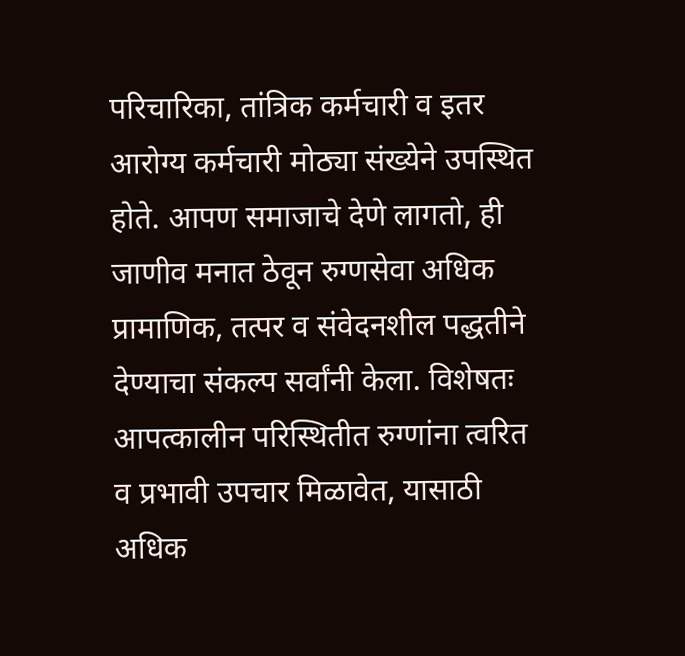परिचारिका, तांत्रिक कर्मचारी व इतर आरोग्य कर्मचारी मोठ्या संख्येने उपस्थित होते. आपण समाजाचे देणे लागतो, ही जाणीव मनात ठेवून रुग्णसेवा अधिक प्रामाणिक, तत्पर व संवेदनशील पद्धतीने देण्याचा संकल्प सर्वांनी केला. विशेषतः आपत्कालीन परिस्थितीत रुग्णांना त्वरित व प्रभावी उपचार मिळावेत, यासाठी अधिक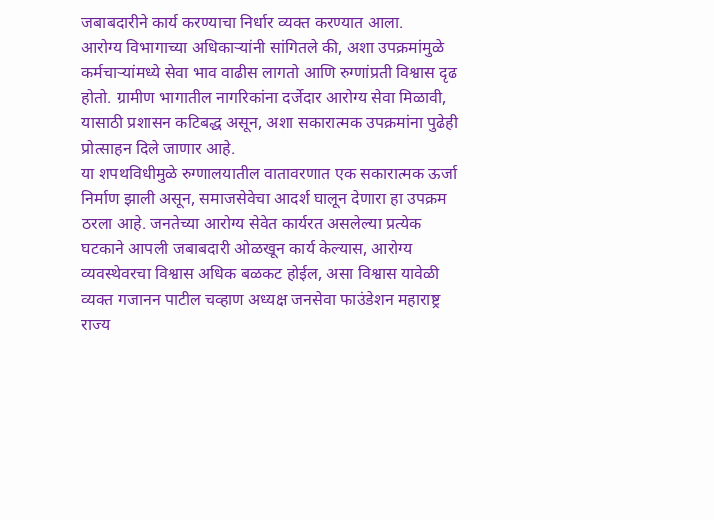जबाबदारीने कार्य करण्याचा निर्धार व्यक्त करण्यात आला.
आरोग्य विभागाच्या अधिकाऱ्यांनी सांगितले की, अशा उपक्रमांमुळे कर्मचाऱ्यांमध्ये सेवा भाव वाढीस लागतो आणि रुग्णांप्रती विश्वास दृढ होतो. ग्रामीण भागातील नागरिकांना दर्जेदार आरोग्य सेवा मिळावी, यासाठी प्रशासन कटिबद्ध असून, अशा सकारात्मक उपक्रमांना पुढेही प्रोत्साहन दिले जाणार आहे.
या शपथविधीमुळे रुग्णालयातील वातावरणात एक सकारात्मक ऊर्जा निर्माण झाली असून, समाजसेवेचा आदर्श घालून देणारा हा उपक्रम ठरला आहे. जनतेच्या आरोग्य सेवेत कार्यरत असलेल्या प्रत्येक घटकाने आपली जबाबदारी ओळखून कार्य केल्यास, आरोग्य व्यवस्थेवरचा विश्वास अधिक बळकट होईल, असा विश्वास यावेळी व्यक्त गजानन पाटील चव्हाण अध्यक्ष जनसेवा फाउंडेशन महाराष्ट्र राज्य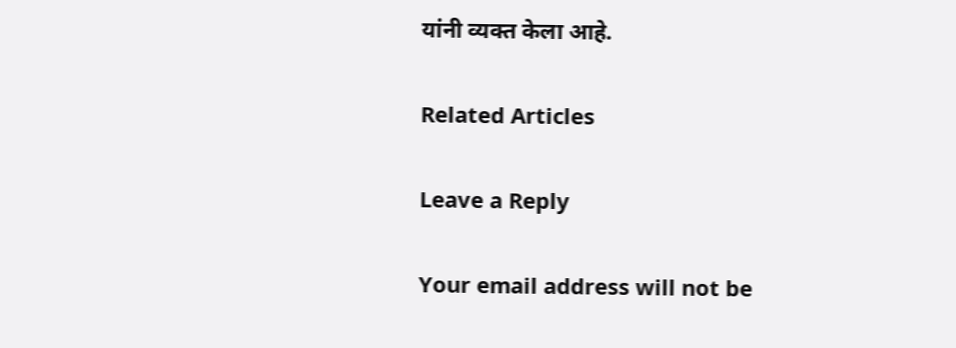यांनी व्यक्त केला आहे.

Related Articles

Leave a Reply

Your email address will not be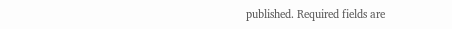published. Required fields are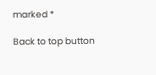marked *

Back to top button